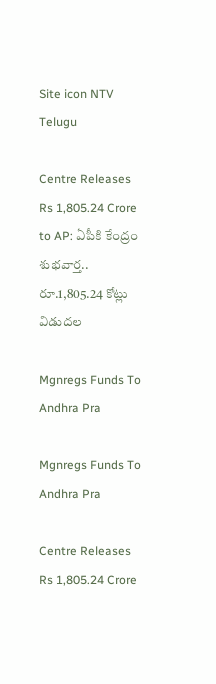Site icon NTV Telugu

Centre Releases Rs 1,805.24 Crore to AP: ఏపీకి కేంద్రం శుభవార్త.. రూ.1,805.24 కోట్లు విడుదల

Mgnregs Funds To Andhra Pra

Mgnregs Funds To Andhra Pra

Centre Releases Rs 1,805.24 Crore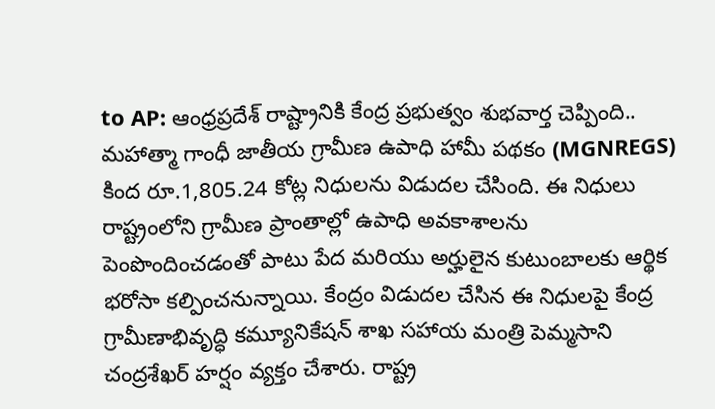to AP: ఆంధ్రప్రదేశ్ రాష్ట్రానికి కేంద్ర ప్రభుత్వం శుభవార్త చెప్పింది.. మహాత్మా గాంధీ జాతీయ గ్రామీణ ఉపాధి హామీ పథకం (MGNREGS) కింద రూ.1,805.24 కోట్ల నిధులను విడుదల చేసింది. ఈ నిధులు రాష్ట్రంలోని గ్రామీణ ప్రాంతాల్లో ఉపాధి అవకాశాలను పెంపొందించడంతో పాటు పేద మరియు అర్హులైన కుటుంబాలకు ఆర్థిక భరోసా కల్పించనున్నాయి. కేంద్రం విడుదల చేసిన ఈ నిధులపై కేంద్ర గ్రామీణాభివృద్ధి కమ్యూనికేషన్ శాఖ సహాయ మంత్రి పెమ్మసాని చంద్రశేఖర్‌ హర్షం వ్యక్తం చేశారు. రాష్ట్ర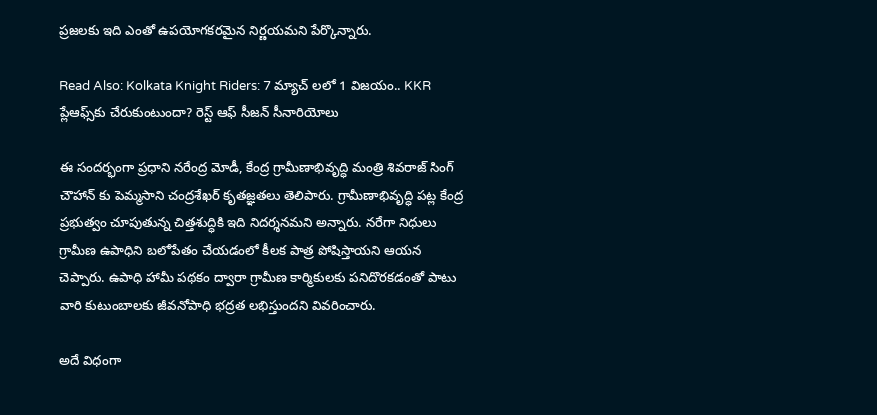ప్రజలకు ఇది ఎంతో ఉపయోగకరమైన నిర్ణయమని పేర్కొన్నారు.

Read Also: Kolkata Knight Riders: 7 మ్యాచ్ లలో 1 విజయం.. KKR ప్లేఆఫ్స్‌కు చేరుకుంటుందా? రెస్ట్ ఆఫ్ సీజన్ సీనారియోలు

ఈ సందర్భంగా ప్రధాని నరేంద్ర మోడీ, కేంద్ర గ్రామీణాభివృద్ధి మంత్రి శివరాజ్‌ సింగ్‌ చౌహాన్‌ కు పెమ్మసాని చంద్రశేఖర్ కృతజ్ఞతలు తెలిపారు. గ్రామీణాభివృద్ధి పట్ల కేంద్ర ప్రభుత్వం చూపుతున్న చిత్తశుద్ధికి ఇది నిదర్శనమని అన్నారు. నరేగా నిధులు గ్రామీణ ఉపాధిని బలోపేతం చేయడంలో కీలక పాత్ర పోషిస్తాయని ఆయన చెప్పారు. ఉపాధి హామీ పథకం ద్వారా గ్రామీణ కార్మికులకు పనిదొరకడంతో పాటు వారి కుటుంబాలకు జీవనోపాధి భద్రత లభిస్తుందని వివరించారు.

అదే విధంగా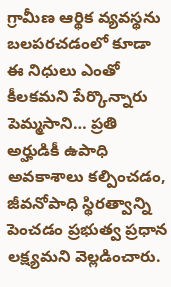గ్రామీణ ఆర్థిక వ్యవస్థను బలపరచడంలో కూడా ఈ నిధులు ఎంతో కీలకమని పేర్కొన్నారు పెమ్మసాని… ప్రతి అర్హుడికీ ఉపాధి అవకాశాలు కల్పించడం, జీవనోపాధి స్థిరత్వాన్ని పెంచడం ప్రభుత్వ ప్రధాన లక్ష్యమని వెల్లడించారు.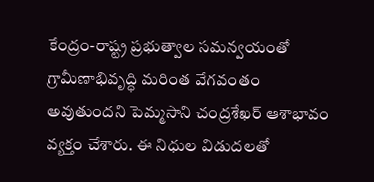కేంద్రం-రాష్ట్ర ప్రభుత్వాల సమన్వయంతో గ్రామీణాభివృద్ధి మరింత వేగవంతం అవుతుందని పెమ్మసాని చంద్రశేఖర్ ఆశాభావం వ్యక్తం చేశారు. ఈ నిధుల విడుదలతో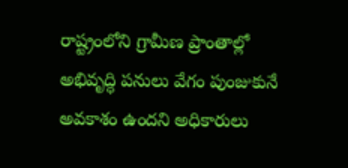రాష్ట్రంలోని గ్రామీణ ప్రాంతాల్లో అభివృద్ధి పనులు వేగం పుంజుకునే అవకాశం ఉందని అధికారులు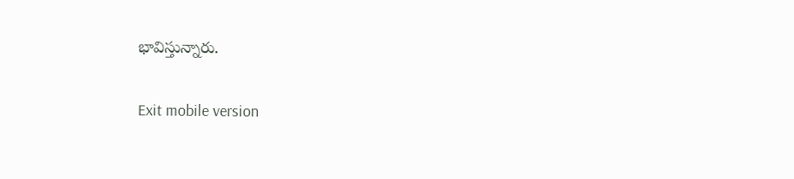భావిస్తున్నారు.

Exit mobile version